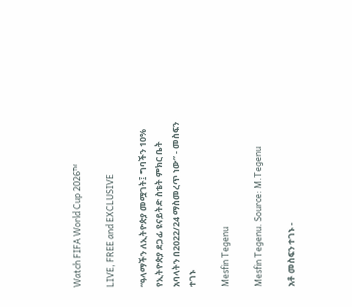Watch FIFA World Cup 2026™

LIVE, FREE and EXCLUSIVE

“ዓላማችን ለኢትዮጵያ መሟገት፤ ግባችን 10% የኢትዮጵያ ደጋፊ ዩናይትድ ስቴት ምክር ቤት አባላትን በ2022/24 ማስመረጥ ነው” - መስፍን ተገኑ

Mesfin Tegenu

Mesfin Tegenu. Source: M.Tegenu

አቶ መስፍን ተገኑ -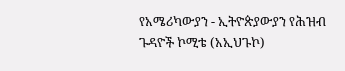የአሜሪካውያን - ኢትዮጵያውያን የሕዝብ ጉዳዮች ኮሚቴ (አኢህጉኮ)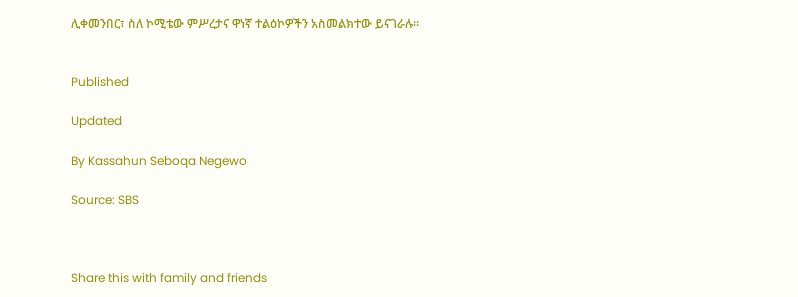ሊቀመንበር፣ ስለ ኮሚቴው ምሥረታና ዋነኛ ተልዕኮዎችን አስመልክተው ይናገራሉ።


Published

Updated

By Kassahun Seboqa Negewo

Source: SBS



Share this with family and friends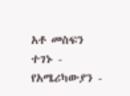አቶ መስፍን ተገኑ - የአሜሪካውያን -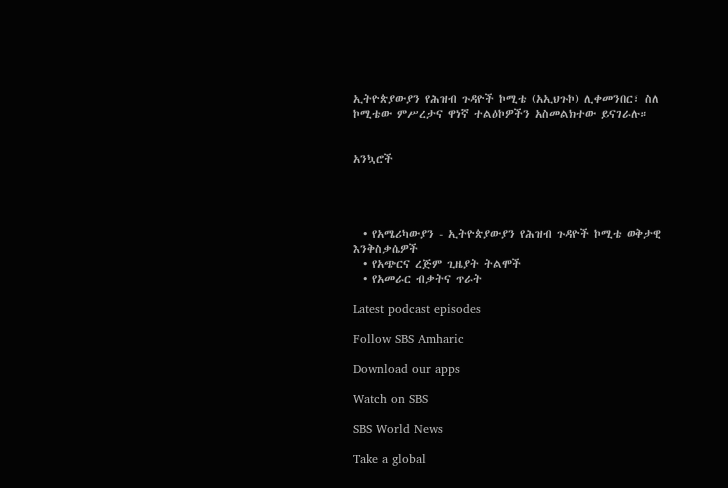ኢትዮጵያውያን የሕዝብ ጉዳዮች ኮሚቴ (አኢህጉኮ) ሊቀመንበር፣ ስለ ኮሚቴው ምሥረታና ዋነኛ ተልዕኮዎችን አስመልክተው ይናገራሉ።


አንኳሮች




  • የአሜሪካውያን - ኢትዮጵያውያን የሕዝብ ጉዳዮች ኮሚቴ ወቅታዊ እንቅስቃሴዎች
  • የአጭርና ረጅም ጊዜያት ትልሞች
  • የአመራር ብቃትና ጥራት

Latest podcast episodes

Follow SBS Amharic

Download our apps

Watch on SBS

SBS World News

Take a global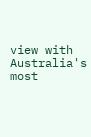view with Australia's most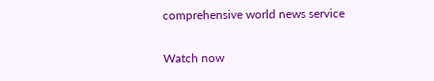comprehensive world news service

Watch now